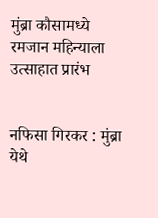मुंब्रा कौसामध्ये रमजान महिन्याला उत्साहात प्रारंभ


नफिसा गिरकर : मुंब्रा येथे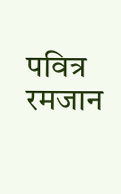पवित्र रमजान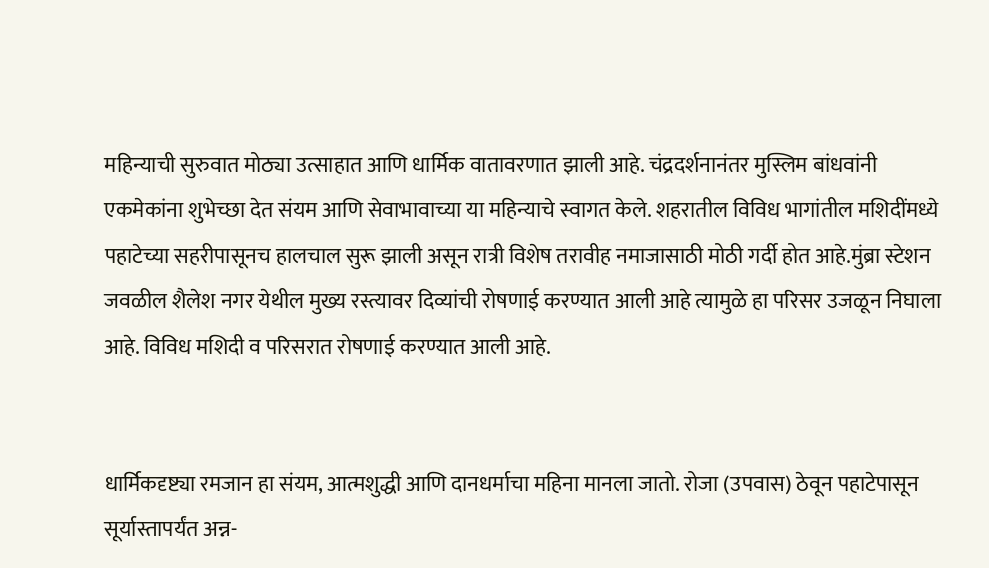महिन्याची सुरुवात मोठ्या उत्साहात आणि धार्मिक वातावरणात झाली आहे. चंद्रदर्शनानंतर मुस्लिम बांधवांनी एकमेकांना शुभेच्छा देत संयम आणि सेवाभावाच्या या महिन्याचे स्वागत केले. शहरातील विविध भागांतील मशिदींमध्ये पहाटेच्या सहरीपासूनच हालचाल सुरू झाली असून रात्री विशेष तरावीह नमाजासाठी मोठी गर्दी होत आहे.मुंब्रा स्टेशन जवळील शैलेश नगर येथील मुख्य रस्त्यावर दिव्यांची रोषणाई करण्यात आली आहे त्यामुळे हा परिसर उजळून निघाला आहे. विविध मशिदी व परिसरात रोषणाई करण्यात आली आहे.


धार्मिकदृष्ट्या रमजान हा संयम, आत्मशुद्धी आणि दानधर्माचा महिना मानला जातो. रोजा (उपवास) ठेवून पहाटेपासून सूर्यास्तापर्यंत अन्न-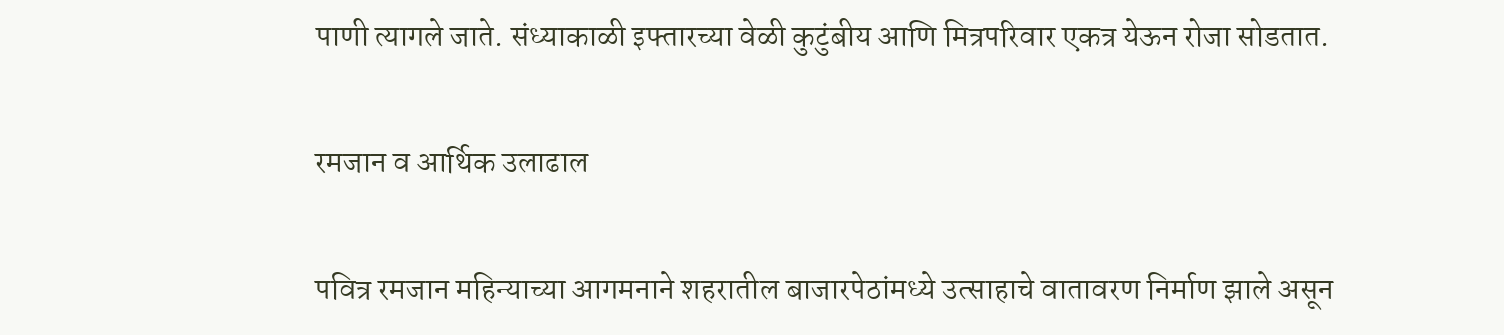पाणी त्यागले जाते. संध्याकाळी इफ्तारच्या वेळी कुटुंबीय आणि मित्रपरिवार एकत्र येऊन रोजा सोडतात.

रमजान व आर्थिक उलाढाल

पवित्र रमजान महिन्याच्या आगमनाने शहरातील बाजारपेठांमध्ये उत्साहाचे वातावरण निर्माण झाले असून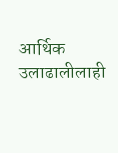आर्थिक उलाढालीलाही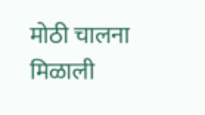मोठी चालना मिळाली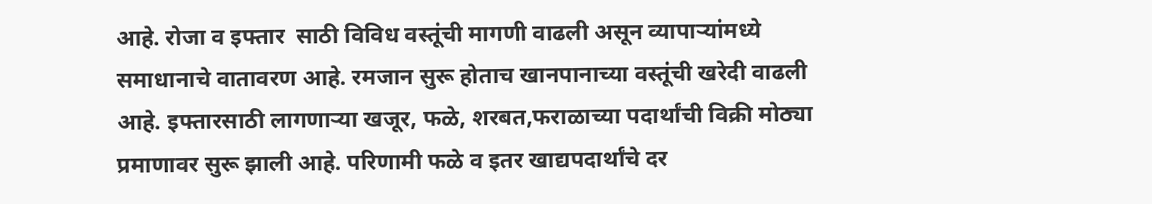आहे. रोजा व इफ्तार  साठी विविध वस्तूंची मागणी वाढली असून व्यापाऱ्यांमध्ये समाधानाचे वातावरण आहे. रमजान सुरू होताच खानपानाच्या वस्तूंची खरेदी वाढली आहे. इफ्तारसाठी लागणाऱ्या खजूर, फळे, शरबत,फराळाच्या पदार्थांची विक्री मोठ्या प्रमाणावर सुरू झाली आहे. परिणामी फळे व इतर खाद्यपदार्थांचे दर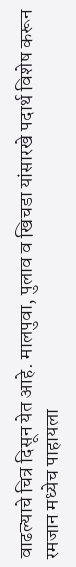वाढल्याचे चित्र दिसून येत आहे. मालपुवा, पुलाव व खिचडा यांसारखे पदार्थ विशेष करून रमजान मध्येच पाहायला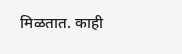मिळतात. काही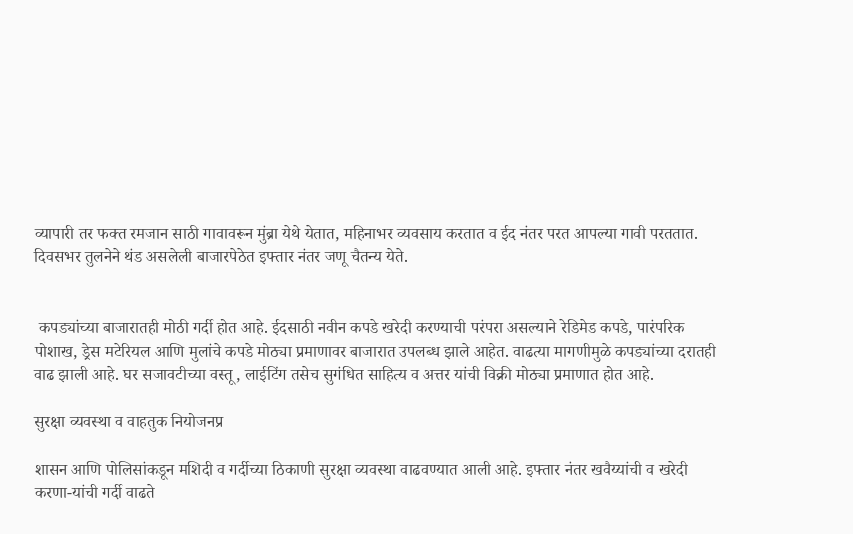व्यापारी तर फक्त रमजान साठी गावावरून मुंब्रा येथे येतात, महिनाभर व्यवसाय करतात व ईद नंतर परत आपल्या गावी परततात. दिवसभर तुलनेने थंड असलेली बाजारपेठेत इफ्तार नंतर जणू चैतन्य येते.


 कपड्यांच्या बाजारातही मोठी गर्दी होत आहे. ईदसाठी नवीन कपडे खरेदी करण्याची परंपरा असल्याने रेडिमेड कपडे, पारंपरिक पोशाख, ड्रेस मटेरियल आणि मुलांचे कपडे मोठ्या प्रमाणावर बाजारात उपलब्ध झाले आहेत. वाढत्या मागणीमुळे कपड्यांच्या दरातही वाढ झाली आहे. घर सजावटीच्या वस्तू, लाईटिंग तसेच सुगंधित साहित्य व अत्तर यांची विक्री मोठ्या प्रमाणात होत आहे.

सुरक्षा व्यवस्था व वाहतुक नियोजनप्र

शासन आणि पोलिसांकडून मशिदी व गर्दीच्या ठिकाणी सुरक्षा व्यवस्था वाढवण्यात आली आहे. इफ्तार नंतर खवैय्यांची व खरेदी करणा-यांची गर्दी वाढते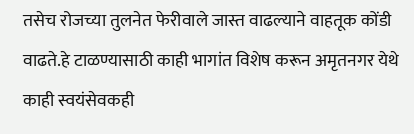तसेच रोजच्या तुलनेत फेरीवाले जास्त वाढल्याने वाहतूक कोंडी वाढते.हे टाळण्यासाठी काही भागांत विशेष करून अमृतनगर येथे काही स्वयंसेवकही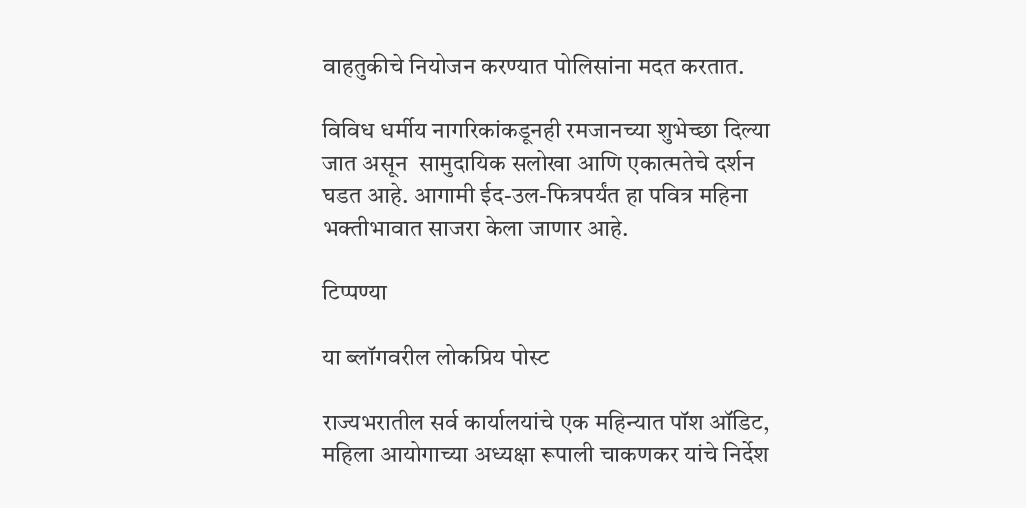वाहतुकीचे नियोजन करण्यात पोलिसांना मदत करतात.

विविध धर्मीय नागरिकांकडूनही रमजानच्या शुभेच्छा दिल्या जात असून  सामुदायिक सलोखा आणि एकात्मतेचे दर्शन घडत आहे. आगामी ईद-उल-फित्रपर्यंत हा पवित्र महिना भक्तीभावात साजरा केला जाणार आहे.

टिप्पण्या

या ब्लॉगवरील लोकप्रिय पोस्ट

राज्यभरातील सर्व कार्यालयांचे एक महिन्यात पॉश ऑडिट, महिला आयोगाच्या अध्यक्षा रूपाली चाकणकर यांचे निर्देश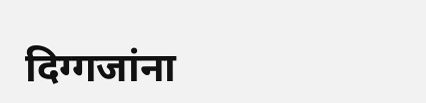दिग्गजांना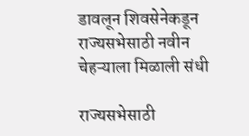डावलून शिवसेनेकडून राज्यसभेसाठी नवीन चेहऱ्याला मिळाली संधी

राज्यसभेसाठी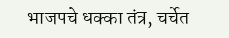भाजपचे धक्का तंत्र, चर्चेत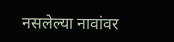नसलेल्या नावांवर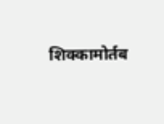शिक्कामोर्तब